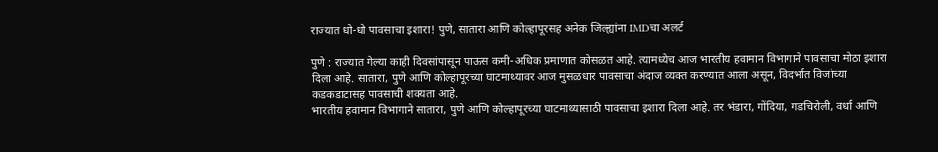राज्यात धो-धो पावसाचा इशारा! पुणे, सातारा आणि कोल्हापूरसह अनेक जिल्ह्यांना IMDचा अलर्ट

पुणे : राज्यात गेल्या काही दिवसांपासून पाऊस कमी-अधिक प्रमाणात कोसळत आहे. त्यामध्येच आज भारतीय हवामान विभागाने पावसाचा मोठा इशारा दिला आहे. सातारा, पुणे आणि कोल्हापूरच्या घाटमाथ्यावर आज मुसळधार पावसाचा अंदाज व्यक्त करण्यात आला असून, विदर्भात विजांच्या कडकडाटासह पावसाची शक्यता आहे.
भारतीय हवामान विभागाने सातारा, पुणे आणि कोल्हापूरच्या घाटमाथ्यासाठी पावसाचा इशारा दिला आहे. तर भंडारा, गोंदिया, गडचिरोली, वर्धा आणि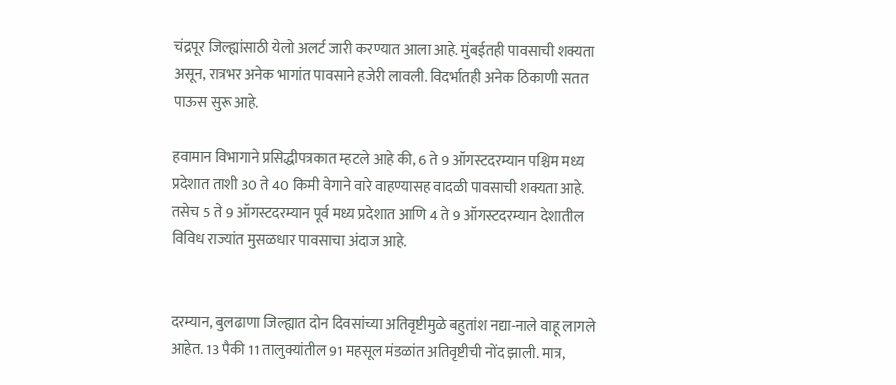चंद्रपूर जिल्ह्यांसाठी येलो अलर्ट जारी करण्यात आला आहे. मुंबईतही पावसाची शक्यता असून, रात्रभर अनेक भागांत पावसाने हजेरी लावली. विदर्भातही अनेक ठिकाणी सतत पाऊस सुरू आहे.

हवामान विभागाने प्रसिद्धीपत्रकात म्हटले आहे की, 6 ते 9 ऑगस्टदरम्यान पश्चिम मध्य प्रदेशात ताशी 30 ते 40 किमी वेगाने वारे वाहण्यासह वादळी पावसाची शक्यता आहे. तसेच 5 ते 9 ऑगस्टदरम्यान पूर्व मध्य प्रदेशात आणि 4 ते 9 ऑगस्टदरम्यान देशातील विविध राज्यांत मुसळधार पावसाचा अंदाज आहे.


दरम्यान, बुलढाणा जिल्ह्यात दोन दिवसांच्या अतिवृष्टीमुळे बहुतांश नद्या-नाले वाहू लागले आहेत. 13 पैकी 11 तालुक्यांतील 91 महसूल मंडळांत अतिवृष्टीची नोंद झाली. मात्र,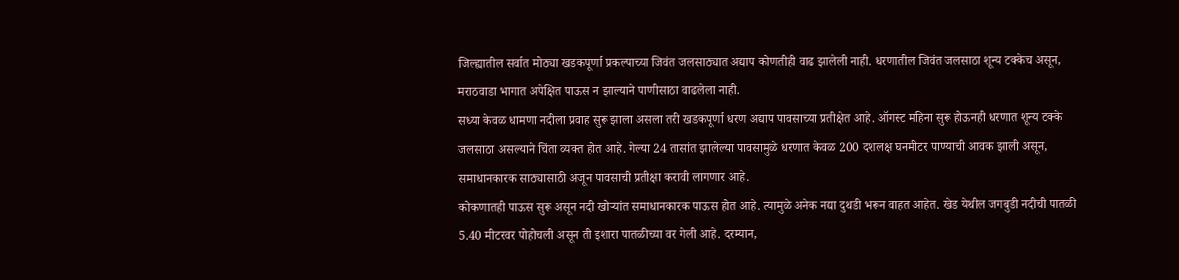जिल्ह्यातील सर्वात मोठ्या खडकपूर्णा प्रकल्पाच्या जिवंत जलसाठ्यात अद्याप कोणतीही वाढ झालेली नाही. धरणातील जिवंत जलसाठा शून्य टक्केच असून, मराठवाडा भागात अपेक्षित पाऊस न झाल्याने पाणीसाठा वाढलेला नाही.
सध्या केवळ धामणा नदीला प्रवाह सुरू झाला असला तरी खडकपूर्णा धरण अद्याप पावसाच्या प्रतीक्षेत आहे. ऑगस्ट महिना सुरू होऊनही धरणात शून्य टक्के जलसाठा असल्याने चिंता व्यक्त होत आहे. गेल्या 24 तासांत झालेल्या पावसामुळे धरणात केवळ 200 दशलक्ष घनमीटर पाण्याची आवक झाली असून, समाधानकारक साठ्यासाठी अजून पावसाची प्रतीक्षा करावी लागणार आहे.
कोकणातही पाऊस सुरू असून नदी खोऱ्यांत समाधानकारक पाऊस होत आहे. त्यामुळे अनेक नद्या दुथडी भरून वाहत आहेत. खेड येथील जगबुडी नदीची पातळी 5.40 मीटरवर पोहोचली असून ती इशारा पातळीच्या वर गेली आहे. दरम्यान,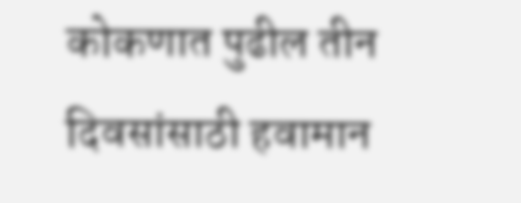कोकणात पुढील तीन दिवसांसाठी हवामान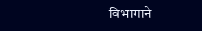विभागाने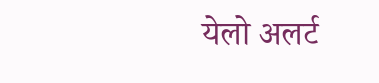येलो अलर्ट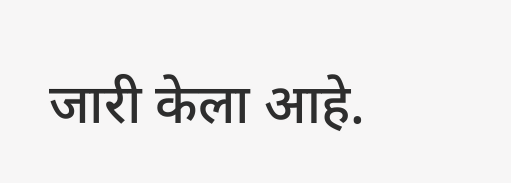जारी केला आहे.